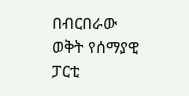በብርበራው ወቅት የሰማያዊ ፓርቲ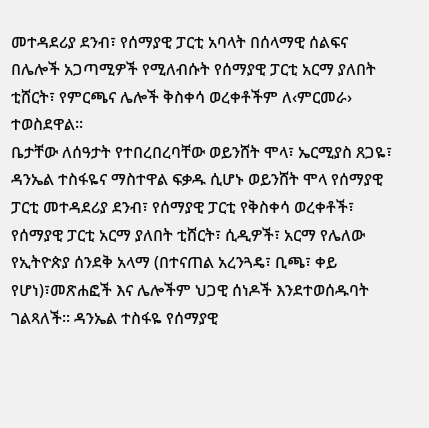መተዳደሪያ ደንብ፣ የሰማያዊ ፓርቲ አባላት በሰላማዊ ሰልፍና በሌሎች አጋጣሚዎች የሚለብሱት የሰማያዊ ፓርቲ አርማ ያለበት ቲሸርት፣ የምርጫና ሌሎች ቅስቀሳ ወረቀቶችም ለ‹ምርመራ› ተወስደዋል፡፡
ቤታቸው ለሰዓታት የተበረበረባቸው ወይንሸት ሞላ፣ ኤርሚያስ ጸጋዬ፣ ዳንኤል ተስፋዬና ማስተዋል ፍቃዱ ሲሆኑ ወይንሸት ሞላ የሰማያዊ ፓርቲ መተዳደሪያ ደንብ፣ የሰማያዊ ፓርቲ የቅስቀሳ ወረቀቶች፣ የሰማያዊ ፓርቲ አርማ ያለበት ቲሸርት፣ ሲዲዎች፣ አርማ የሌለው የኢትዮጵያ ሰንደቅ አላማ (በተናጠል አረንጓዴ፣ ቢጫ፣ ቀይ የሆነ)፣መጽሐፎች እና ሌሎችም ህጋዊ ሰነዶች እንደተወሰዱባት ገልጻለች፡፡ ዳንኤል ተስፋዬ የሰማያዊ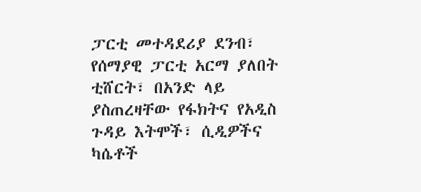ፓርቲ መተዳደሪያ ደንብ፣ የሰማያዊ ፓርቲ አርማ ያለበት ቲሸርት፣ በአንድ ላይ ያስጠረዛቸው የፋክትና የአዲስ ጉዳይ እትሞች፣ ሲዲዎችና ካሴቶች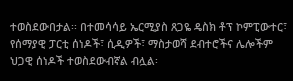ተወስደውበታል፡፡ በተመሳሳይ ኤርሚያስ ጸጋዬ ዴስክ ቶፕ ኮምፒውተር፣ የሰማያዊ ፓርቲ ሰነዶች፣ ሲዲዎች፣ ማስታወሻ ደብተሮችና ሌሎችም ህጋዊ ሰነዶች ተወስደውብኛል ብሏል፡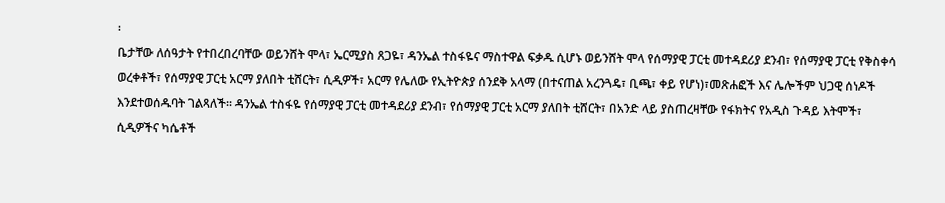፡
ቤታቸው ለሰዓታት የተበረበረባቸው ወይንሸት ሞላ፣ ኤርሚያስ ጸጋዬ፣ ዳንኤል ተስፋዬና ማስተዋል ፍቃዱ ሲሆኑ ወይንሸት ሞላ የሰማያዊ ፓርቲ መተዳደሪያ ደንብ፣ የሰማያዊ ፓርቲ የቅስቀሳ ወረቀቶች፣ የሰማያዊ ፓርቲ አርማ ያለበት ቲሸርት፣ ሲዲዎች፣ አርማ የሌለው የኢትዮጵያ ሰንደቅ አላማ (በተናጠል አረንጓዴ፣ ቢጫ፣ ቀይ የሆነ)፣መጽሐፎች እና ሌሎችም ህጋዊ ሰነዶች እንደተወሰዱባት ገልጻለች፡፡ ዳንኤል ተስፋዬ የሰማያዊ ፓርቲ መተዳደሪያ ደንብ፣ የሰማያዊ ፓርቲ አርማ ያለበት ቲሸርት፣ በአንድ ላይ ያስጠረዛቸው የፋክትና የአዲስ ጉዳይ እትሞች፣ ሲዲዎችና ካሴቶች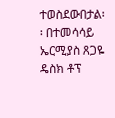ተወስደውበታል፡፡ በተመሳሳይ ኤርሚያስ ጸጋዬ ዴስክ ቶፕ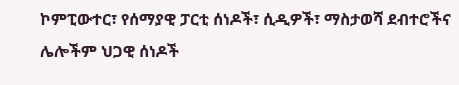ኮምፒውተር፣ የሰማያዊ ፓርቲ ሰነዶች፣ ሲዲዎች፣ ማስታወሻ ደብተሮችና ሌሎችም ህጋዊ ሰነዶች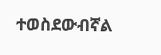ተወስደውብኛል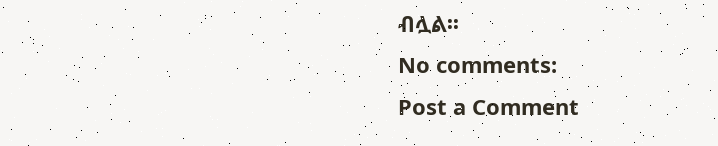ብሏል፡፡
No comments:
Post a Comment